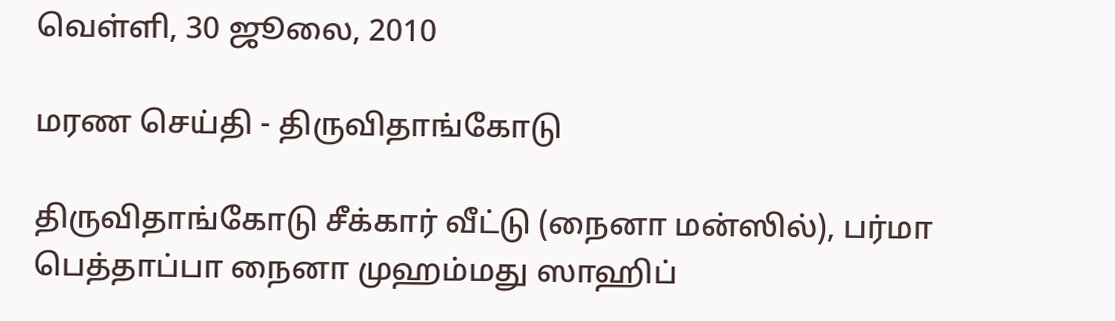வெள்ளி, 30 ஜூலை, 2010

மரண செய்தி - திருவிதாங்கோடு

திருவிதாங்கோடு சீக்கார் வீட்டு (நைனா மன்ஸில்), பர்மா பெத்தாப்பா நைனா முஹம்மது ஸாஹிப்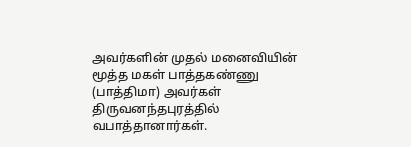அவர்களின் முதல் மனைவியின் மூத்த மகள் பாத்தகண்ணு (பாத்திமா) அவர்கள் திருவனந்தபுரத்தில் வபாத்தானார்கள்.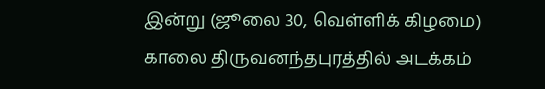இன்று (ஜூலை 30, வெள்ளிக் கிழமை) காலை திருவனந்தபுரத்தில் அடக்கம்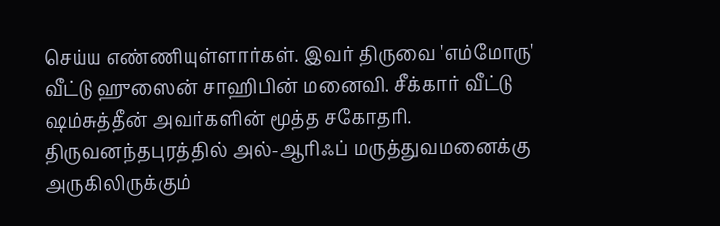செய்ய எண்ணியுள்ளார்கள். இவர் திருவை 'எம்மோரு' வீட்டு ஹுஸைன் சாஹிபின் மனைவி. சீக்கார் வீட்டு ஷம்சுத்தீன் அவர்களின் மூத்த சகோதரி. திருவனந்தபுரத்தில் அல்-ஆரிஃப் மருத்துவமனைக்கு அருகிலிருக்கும்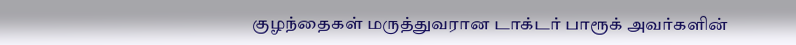குழந்தைகள் மருத்துவரான டாக்டர் பாரூக் அவர்களின்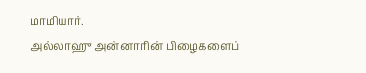மாமியார்.
அல்லாஹு அன்னாரின் பிழைகளைப்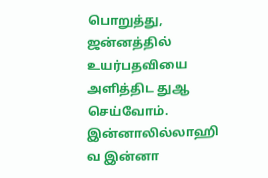பொறுத்து, ஜன்னத்தில் உயர்பதவியை அளித்திட துஆ செய்வோம். இன்னாலில்லாஹி வ இன்னா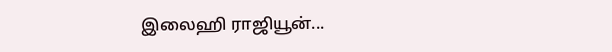இலைஹி ராஜியூன்...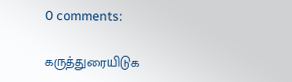0 comments:

கருத்துரையிடுக